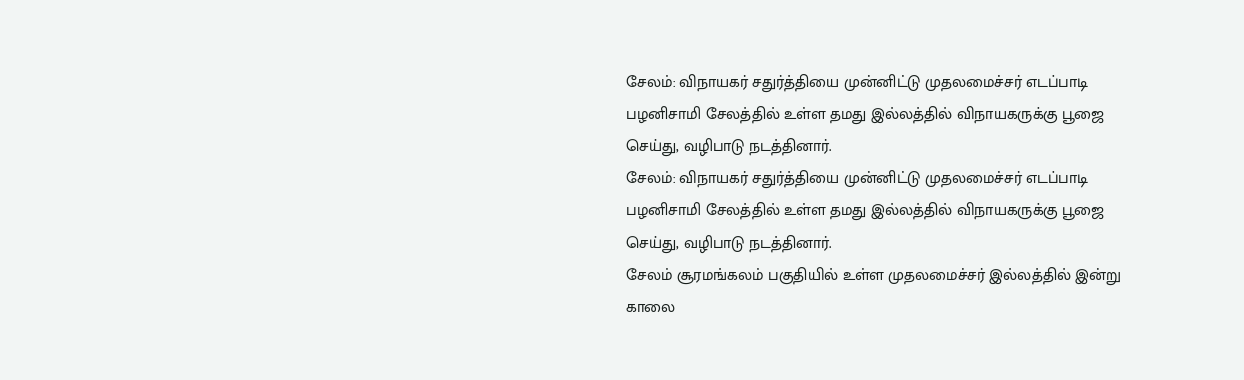சேலம்: விநாயகர் சதுர்த்தியை முன்னிட்டு முதலமைச்சர் எடப்பாடி பழனிசாமி சேலத்தில் உள்ள தமது இல்லத்தில் விநாயகருக்கு பூஜை செய்து, வழிபாடு நடத்தினார்.
சேலம்: விநாயகர் சதுர்த்தியை முன்னிட்டு முதலமைச்சர் எடப்பாடி பழனிசாமி சேலத்தில் உள்ள தமது இல்லத்தில் விநாயகருக்கு பூஜை செய்து, வழிபாடு நடத்தினார்.
சேலம் சூரமங்கலம் பகுதியில் உள்ள முதலமைச்சர் இல்லத்தில் இன்று காலை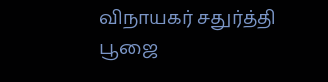விநாயகர் சதுர்த்தி பூஜை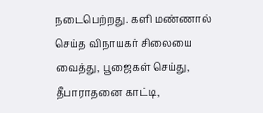நடைபெற்றது. களி மண்ணால் செய்த விநாயகர் சிலையை வைத்து, பூஜைகள் செய்து, தீபாராதனை காட்டி,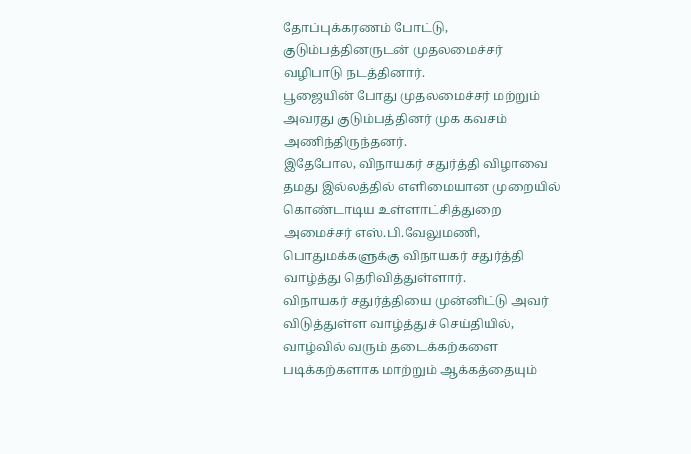தோப்புக்கரணம் போட்டு, குடும்பத்தினருடன் முதலமைச்சர் வழிபாடு நடத்தினார்.
பூஜையின் போது முதலமைச்சர் மற்றும் அவரது குடும்பத்தினர் முக கவசம் அணிந்திருந்தனர்.
இதேபோல, விநாயகர் சதுர்த்தி விழாவை தமது இல்லத்தில் எளிமையான முறையில் கொண்டாடிய உள்ளாட்சித்துறை அமைச்சர் எஸ்.பி.வேலுமணி, பொதுமக்களுக்கு விநாயகர் சதுர்த்தி வாழ்த்து தெரிவித்துள்ளார்.
விநாயகர் சதுர்த்தியை முன்னிட்டு அவர் விடுத்துள்ள வாழ்த்துச் செய்தியில், வாழ்வில் வரும் தடைக்கற்களை படிக்கற்களாக மாற்றும் ஆக்கத்தையும்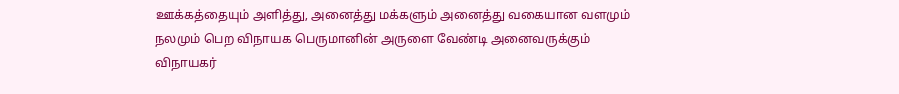ஊக்கத்தையும் அளித்து, அனைத்து மக்களும் அனைத்து வகையான வளமும் நலமும் பெற விநாயக பெருமானின் அருளை வேண்டி அனைவருக்கும் விநாயகர்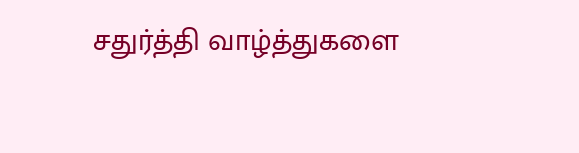சதுர்த்தி வாழ்த்துகளை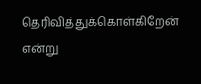தெரிவித்துக்கொள்கிறேன் என்று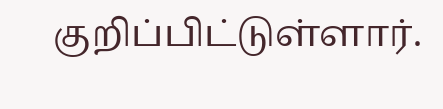குறிப்பிட்டுள்ளார்.